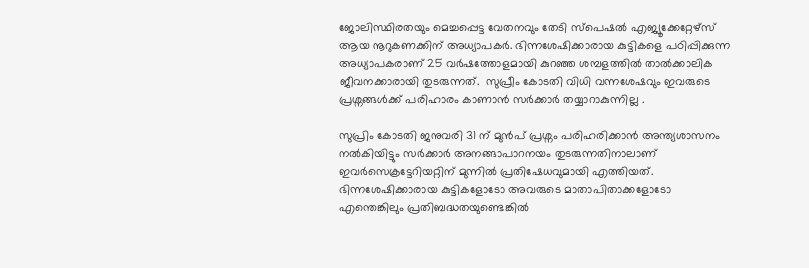ജോലിസ്ഥിരതയും മെച്ചപ്പെട്ട വേതനവും തേടി സ്പെഷല്‍ എജ്യൂക്കേറ്റേഴ്സ് ആയ നൂറുകണക്കിന് അധ്യാപകര്‍. ഭിന്നശേഷിക്കാരായ കുട്ടികളെ പഠിപ്പിക്കുന്ന അധ്യാപകരാണ് 25 വര്‍ഷത്തോളമായി കുറഞ്ഞ ശമ്പളത്തില്‍ താല്‍ക്കാലിക ജീവനക്കാരായി തുടരുന്നത്.  സുപ്രീം കോടതി വിധി വന്നശേഷവും ഇവരുടെ പ്രശ്നങ്ങള്‍ക്ക് പരിഹാരം കാണാന്‍ സര്‍ക്കാര്‍ തയ്യാറാകുന്നില്ല .

സുപ്രിം കോടതി ജനുവരി 31 ന് മുന്‍പ് പ്രശ്നം പരിഹരിക്കാന്‍ അന്ത്യശാസനം നല്‍കിയിട്ടും സര്‍ക്കാര്‍ അനങ്ങാപാറനയം തുടരുന്നതിനാലാണ് ഇവര്‍സെക്രട്ടേറിയറ്റിന് മുന്നില്‍ പ്രതിഷേധവുമായി എത്തിയത്. ഭിന്നശേഷിക്കാരായ കു‍‍ട്ടികളോടോ അവരുടെ മാതാപിതാക്കളോടോ എന്തെങ്കിലും പ്രതിബദ്ധതയുണ്ടെങ്കില്‍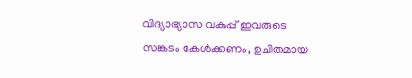വിദ്യാഭ്യാസ വകുപ്പ് ഇവരുടെ സങ്കടം കേള്‍ക്കണം, ഉചിതമായ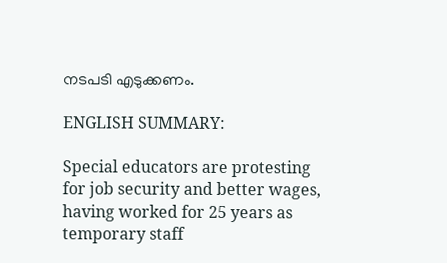നടപടി എടുക്കണം.

ENGLISH SUMMARY:

Special educators are protesting for job security and better wages, having worked for 25 years as temporary staff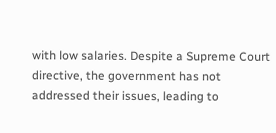with low salaries. Despite a Supreme Court directive, the government has not addressed their issues, leading to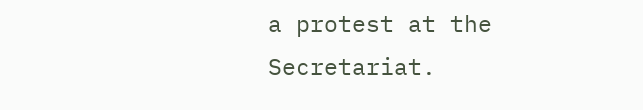a protest at the Secretariat.